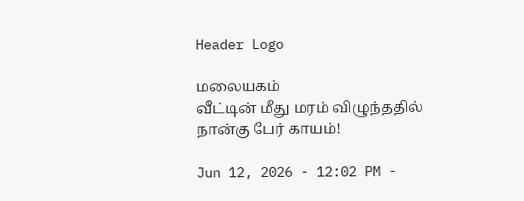Header Logo

மலையகம்
வீட்டின் மீது மரம் விழுந்ததில் நான்கு பேர் காயம்!

Jun 12, 2026 - 12:02 PM -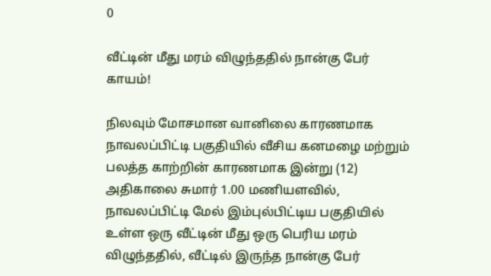0

வீட்டின் மீது மரம் விழுந்ததில் நான்கு பேர் காயம்!

நிலவும் மோசமான வானிலை காரணமாக நாவலப்பிட்டி பகுதியில் வீசிய கனமழை மற்றும் பலத்த காற்றின் காரணமாக இன்று (12) அதிகாலை சுமார் 1.00 மணியளவில், நாவலப்பிட்டி மேல் இம்புல்பிட்டிய பகுதியில் உள்ள ஒரு வீட்டின் மீது ஒரு பெரிய மரம் விழுந்ததில், வீட்டில் இருந்த நான்கு பேர்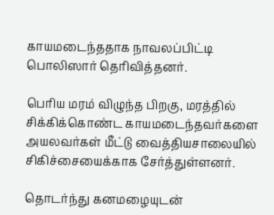காயமடைந்ததாக நாவலப்பிட்டி பொலிஸார் தெரிவித்தனர்.

பெரிய மரம் விழுந்த பிறகு, மரத்தில் சிக்கிக்கொண்ட காயமடைந்தவர்களை அயலவர்கள் மீட்டு வைத்தியசாலையில் சிகிச்சையைக்காக சேர்த்துள்ளனர்.

தொடர்ந்து கனமழையுடன்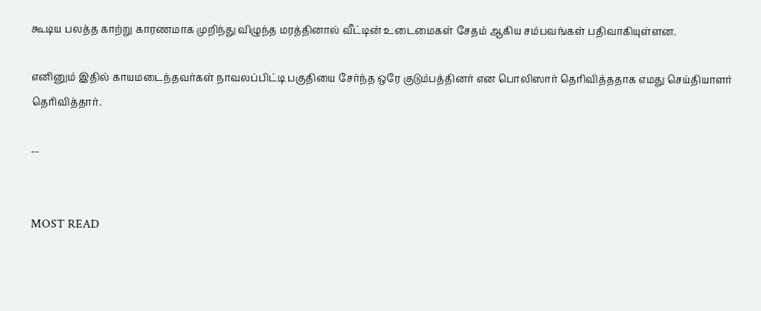கூடிய பலத்த காற்று காரணமாக முறிந்து விழுந்த மரத்தினால் வீட்டின் உடைமைகள் சேதம் ஆகிய சம்பவங்கள் பதிவாகியுள்ளன.

எனினும் இதில் காயமடைந்தவர்கள் நாவலப்பிட்டி பகுதியை சேர்ந்த ஒரே குடும்பத்தினர் என பொலிஸார் தெரிவித்ததாக எமது செய்தியாளர் தெரிவித்தார்.

--


MOST READ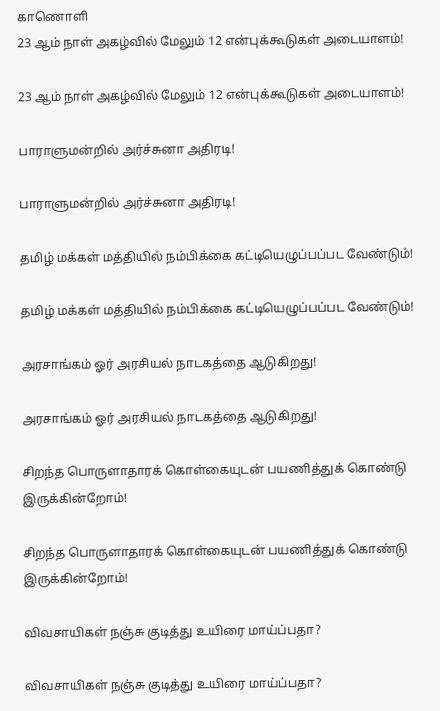காணொளி
23 ஆம் நாள் அகழ்வில் மேலும் 12 என்புக்கூடுகள் அடையாளம்!

23 ஆம் நாள் அகழ்வில் மேலும் 12 என்புக்கூடுகள் அடையாளம்!

பாராளுமன்றில் அர்ச்சுனா அதிரடி!

பாராளுமன்றில் அர்ச்சுனா அதிரடி!

தமிழ் மக்கள் மத்தியில் நம்பிக்கை கட்டியெழுப்பப்பட வேண்டும்!

தமிழ் மக்கள் மத்தியில் நம்பிக்கை கட்டியெழுப்பப்பட வேண்டும்!

அரசாங்கம் ஓர் அரசியல் நாடகத்தை ஆடுகிறது!

அரசாங்கம் ஓர் அரசியல் நாடகத்தை ஆடுகிறது!

சிறந்த பொருளாதாரக் கொள்கையுடன் பயணித்துக் கொண்டு இருக்கின்றோம்!

சிறந்த பொருளாதாரக் கொள்கையுடன் பயணித்துக் கொண்டு இருக்கின்றோம்!

விவசாயிகள் நஞ்சு குடித்து உயிரை மாய்ப்பதா?

விவசாயிகள் நஞ்சு குடித்து உயிரை மாய்ப்பதா?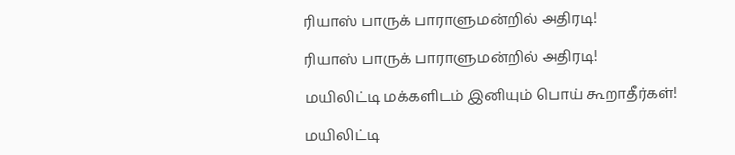ரியாஸ் பாருக் பாராளுமன்றில் அதிரடி!

ரியாஸ் பாருக் பாராளுமன்றில் அதிரடி!

மயிலிட்டி மக்களிடம் இனியும் பொய் கூறாதீர்கள்!

மயிலிட்டி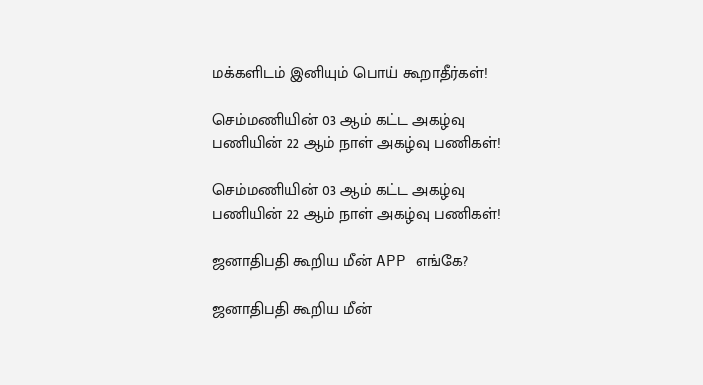மக்களிடம் இனியும் பொய் கூறாதீர்கள்!

செம்மணியின் 03 ஆம் கட்ட அகழ்வு பணியின் 22 ஆம் நாள் அகழ்வு பணிகள்!

செம்மணியின் 03 ஆம் கட்ட அகழ்வு பணியின் 22 ஆம் நாள் அகழ்வு பணிகள்!

ஜனாதிபதி கூறிய மீன் APP எங்கே?

ஜனாதிபதி கூறிய மீன்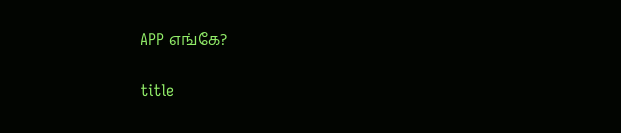APP எங்கே?

title